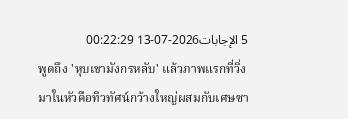5 الإجابات2026-07-13 00:22:29
พูดถึง 'หุบเขามังกรหลับ' แล้วภาพแรกที่วิ่งมาในหัวคือทิวทัศน์กว้างใหญ่ผสมกับเศษซา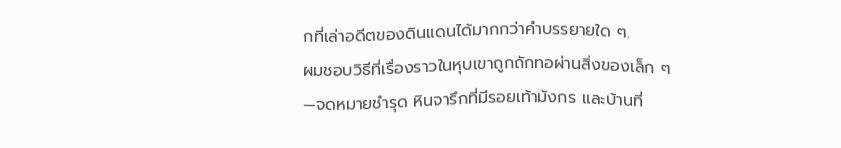กที่เล่าอดีตของดินแดนได้มากกว่าคำบรรยายใด ๆ.
ผมชอบวิธีที่เรื่องราวในหุบเขาถูกถักทอผ่านสิ่งของเล็ก ๆ —จดหมายชำรุด หินจารึกที่มีรอยเท้ามังกร และบ้านที่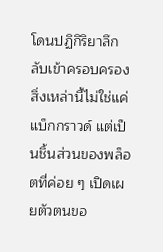โดนปฏิกิริยาลึกลับเข้าครอบครอง สิ่งเหล่านี้ไม่ใช่แค่แบ็กกราวด์ แต่เป็นชิ้นส่วนของพล็อตที่ค่อย ๆ เปิดเผยตัวตนขอ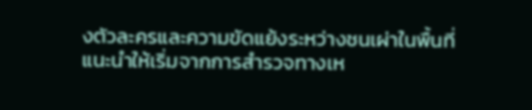งตัวละครและความขัดแย้งระหว่างชนเผ่าในพื้นที่
แนะนำให้เริ่มจากการสำรวจทางเห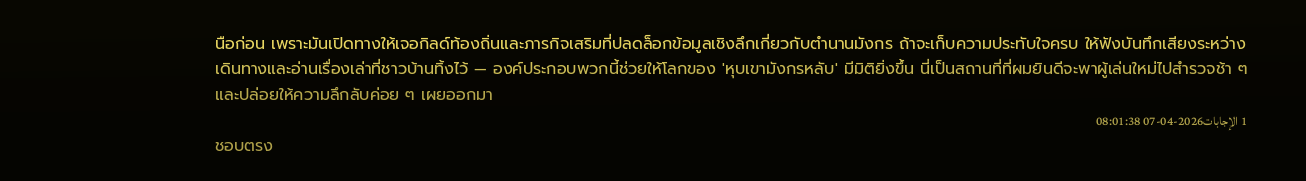นือก่อน เพราะมันเปิดทางให้เจอกิลด์ท้องถิ่นและภารกิจเสริมที่ปลดล็อกข้อมูลเชิงลึกเกี่ยวกับตำนานมังกร ถ้าจะเก็บความประทับใจครบ ให้ฟังบันทึกเสียงระหว่างเดินทางและอ่านเรื่องเล่าที่ชาวบ้านทิ้งไว้ — องค์ประกอบพวกนี้ช่วยให้โลกของ 'หุบเขามังกรหลับ' มีมิติยิ่งขึ้น นี่เป็นสถานที่ที่ผมยินดีจะพาผู้เล่นใหม่ไปสำรวจช้า ๆ และปล่อยให้ความลึกลับค่อย ๆ เผยออกมา
1 الإجابات2026-04-07 08:01:38
ชอบตรง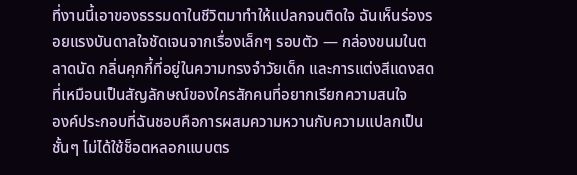ที่งานนี้เอาของธรรมดาในชีวิตมาทำให้แปลกจนติดใจ ฉันเห็นร่องรอยแรงบันดาลใจชัดเจนจากเรื่องเล็กๆ รอบตัว — กล่องขนมในตลาดนัด กลิ่นคุกกี้ที่อยู่ในความทรงจำวัยเด็ก และการแต่งสีแดงสดที่เหมือนเป็นสัญลักษณ์ของใครสักคนที่อยากเรียกความสนใจ
องค์ประกอบที่ฉันชอบคือการผสมความหวานกับความแปลกเป็นชั้นๆ ไม่ได้ใช้ช็อตหลอกแบบตร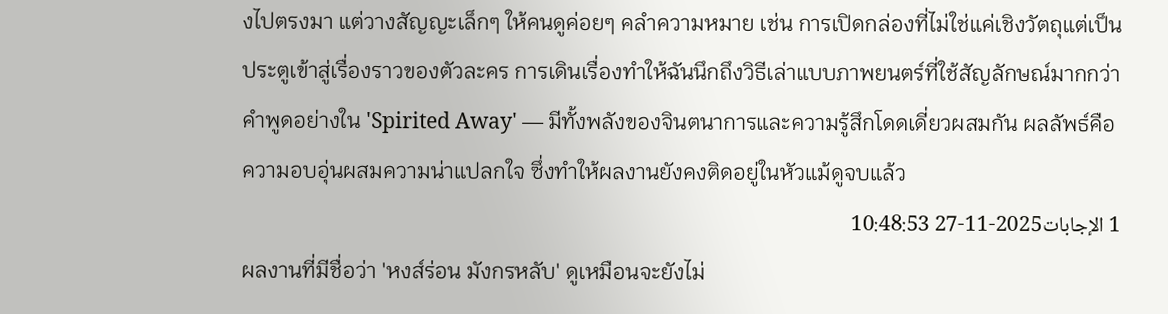งไปตรงมา แต่วางสัญญะเล็กๆ ให้คนดูค่อยๆ คลำความหมาย เช่น การเปิดกล่องที่ไม่ใช่แค่เชิงวัตถุแต่เป็นประตูเข้าสู่เรื่องราวของตัวละคร การเดินเรื่องทำให้ฉันนึกถึงวิธีเล่าแบบภาพยนตร์ที่ใช้สัญลักษณ์มากกว่าคำพูดอย่างใน 'Spirited Away' — มีทั้งพลังของจินตนาการและความรู้สึกโดดเดี่ยวผสมกัน ผลลัพธ์คือความอบอุ่นผสมความน่าแปลกใจ ซึ่งทำให้ผลงานยังคงติดอยู่ในหัวแม้ดูจบแล้ว
1 الإجابات2025-11-27 10:48:53
ผลงานที่มีชื่อว่า 'หงส์ร่อน มังกรหลับ' ดูเหมือนจะยังไม่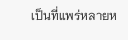เป็นที่แพร่หลายห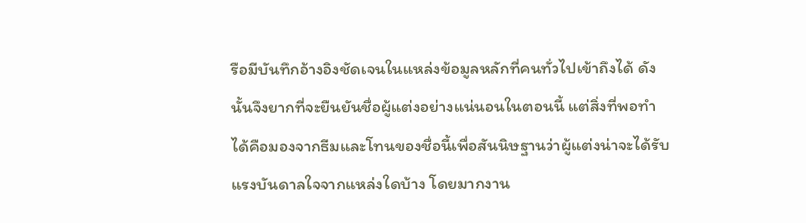รือมีบันทึกอ้างอิงชัดเจนในแหล่งข้อมูลหลักที่คนทั่วไปเข้าถึงได้ ดังนั้นจึงยากที่จะยืนยันชื่อผู้แต่งอย่างแน่นอนในตอนนี้ แต่สิ่งที่พอทำได้คือมองจากธีมและโทนของชื่อนี้เพื่อสันนิษฐานว่าผู้แต่งน่าจะได้รับแรงบันดาลใจจากแหล่งใดบ้าง โดยมากงาน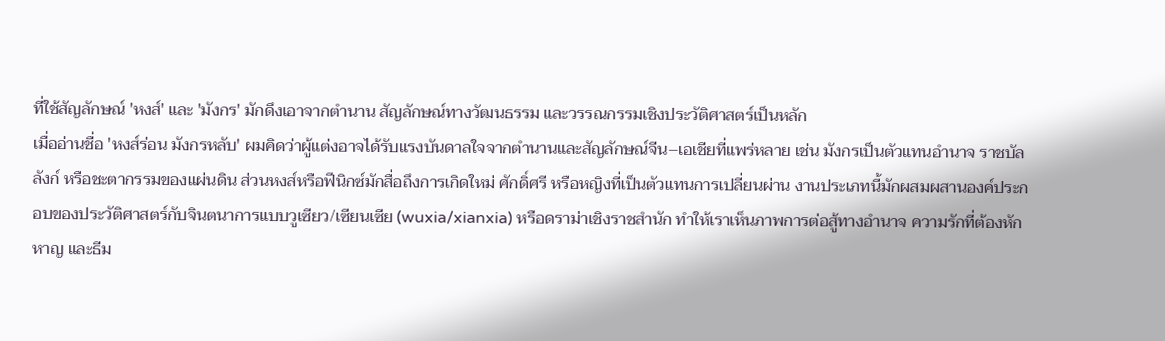ที่ใช้สัญลักษณ์ 'หงส์' และ 'มังกร' มักดึงเอาจากตำนาน สัญลักษณ์ทางวัฒนธรรม และวรรณกรรมเชิงประวัติศาสตร์เป็นหลัก
เมื่ออ่านชื่อ 'หงส์ร่อน มังกรหลับ' ผมคิดว่าผู้แต่งอาจได้รับแรงบันดาลใจจากตำนานและสัญลักษณ์จีน–เอเชียที่แพร่หลาย เช่น มังกรเป็นตัวแทนอำนาจ ราชบัลลังก์ หรือชะตากรรมของแผ่นดิน ส่วนหงส์หรือฟีนิกซ์มักสื่อถึงการเกิดใหม่ ศักดิ์ศรี หรือหญิงที่เป็นตัวแทนการเปลี่ยนผ่าน งานประเภทนี้มักผสมผสานองค์ประกอบของประวัติศาสตร์กับจินตนาการแบบวูเซียว/เซียนเซีย (wuxia/xianxia) หรือดราม่าเชิงราชสำนัก ทำให้เราเห็นภาพการต่อสู้ทางอำนาจ ความรักที่ต้องหักหาญ และธีม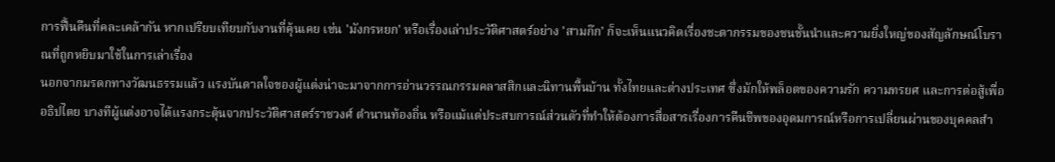การฟื้นคืนที่คละเคล้ากัน หากเปรียบเทียบกับงานที่คุ้นเคย เช่น 'มังกรหยก' หรือเรื่องเล่าประวัติศาสตร์อย่าง 'สามก๊ก' ก็จะเห็นแนวคิดเรื่องชะตากรรมของชนชั้นนำและความยิ่งใหญ่ของสัญลักษณ์โบราณที่ถูกหยิบมาใช้ในการเล่าเรื่อง
นอกจากมรดกทางวัฒนธรรมแล้ว แรงบันดาลใจของผู้แต่งน่าจะมาจากการอ่านวรรณกรรมคลาสสิกและนิทานพื้นบ้าน ทั้งไทยและต่างประเทศ ซึ่งมักให้พล็อตของความรัก ความทรยศ และการต่อสู้เพื่ออธิปไตย บางทีผู้แต่งอาจได้แรงกระตุ้นจากประวัติศาสตร์ราชวงศ์ ตำนานท้องถิ่น หรือแม้แต่ประสบการณ์ส่วนตัวที่ทำให้ต้องการสื่อสารเรื่องการคืนชีพของอุดมการณ์หรือการเปลี่ยนผ่านของบุคคลสำ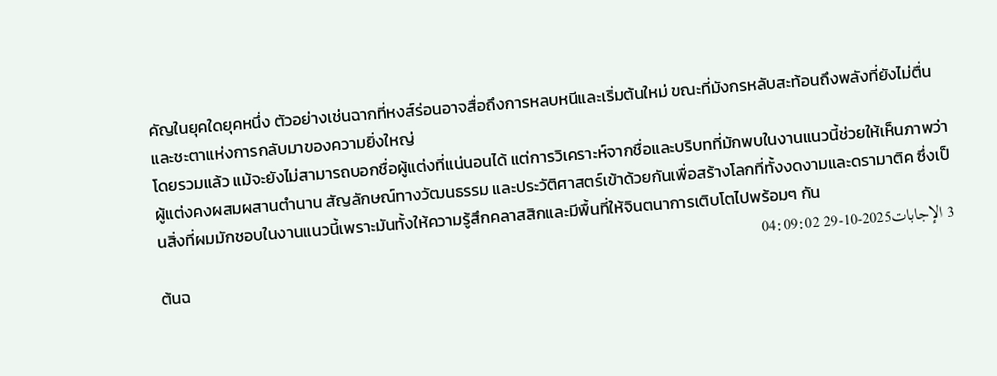คัญในยุคใดยุคหนึ่ง ตัวอย่างเช่นฉากที่หงส์ร่อนอาจสื่อถึงการหลบหนีและเริ่มต้นใหม่ ขณะที่มังกรหลับสะท้อนถึงพลังที่ยังไม่ตื่นและชะตาแห่งการกลับมาของความยิ่งใหญ่
โดยรวมแล้ว แม้จะยังไม่สามารถบอกชื่อผู้แต่งที่แน่นอนได้ แต่การวิเคราะห์จากชื่อและบริบทที่มักพบในงานแนวนี้ช่วยให้เห็นภาพว่าผู้แต่งคงผสมผสานตำนาน สัญลักษณ์ทางวัฒนธรรม และประวัติศาสตร์เข้าด้วยกันเพื่อสร้างโลกที่ทั้งงดงามและดรามาติค ซึ่งเป็นสิ่งที่ผมมักชอบในงานแนวนี้เพราะมันทั้งให้ความรู้สึกคลาสสิกและมีพื้นที่ให้จินตนาการเติบโตไปพร้อมๆ กัน
3 الإجابات2025-10-29 04:09:02
ต้นฉ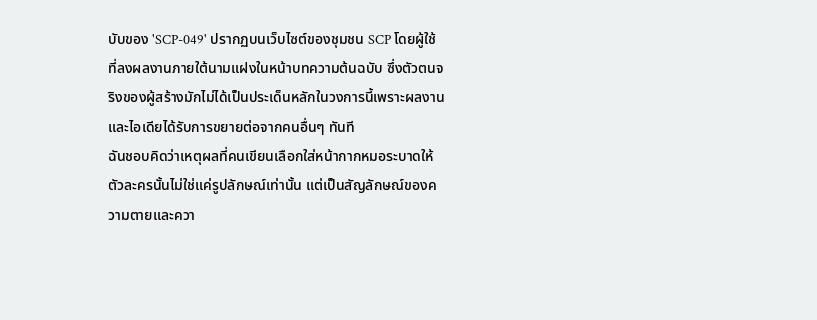บับของ 'SCP-049' ปรากฏบนเว็บไซต์ของชุมชน SCP โดยผู้ใช้ที่ลงผลงานภายใต้นามแฝงในหน้าบทความต้นฉบับ ซึ่งตัวตนจริงของผู้สร้างมักไม่ได้เป็นประเด็นหลักในวงการนี้เพราะผลงานและไอเดียได้รับการขยายต่อจากคนอื่นๆ ทันที
ฉันชอบคิดว่าเหตุผลที่คนเขียนเลือกใส่หน้ากากหมอระบาดให้ตัวละครนั้นไม่ใช่แค่รูปลักษณ์เท่านั้น แต่เป็นสัญลักษณ์ของความตายและควา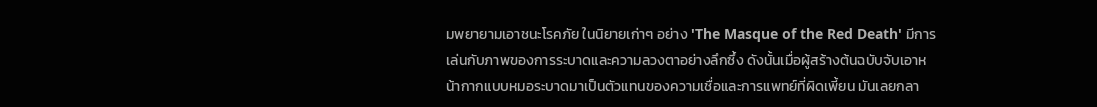มพยายามเอาชนะโรคภัย ในนิยายเก่าๆ อย่าง 'The Masque of the Red Death' มีการเล่นกับภาพของการระบาดและความลวงตาอย่างลึกซึ้ง ดังนั้นเมื่อผู้สร้างต้นฉบับจับเอาหน้ากากแบบหมอระบาดมาเป็นตัวแทนของความเชื่อและการแพทย์ที่ผิดเพี้ยน มันเลยกลา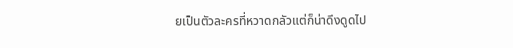ยเป็นตัวละครที่หวาดกลัวแต่ก็น่าดึงดูดไป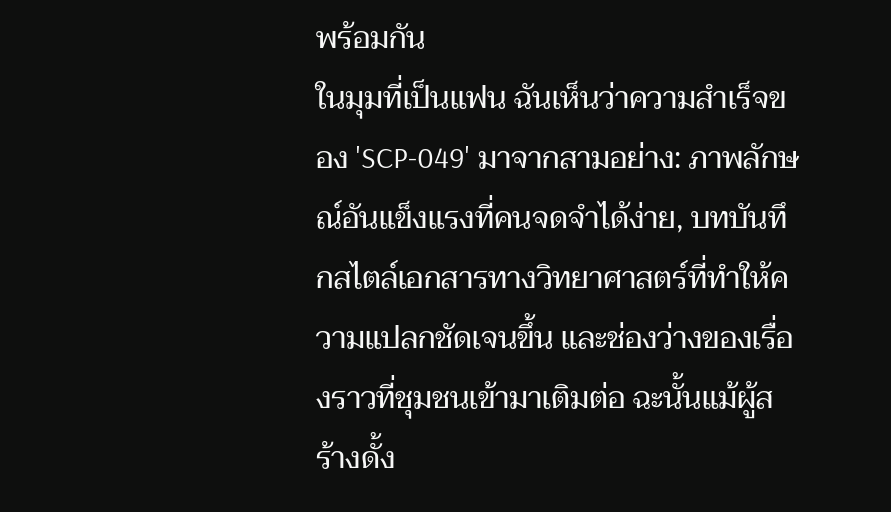พร้อมกัน
ในมุมที่เป็นแฟน ฉันเห็นว่าความสำเร็จของ 'SCP-049' มาจากสามอย่าง: ภาพลักษณ์อันแข็งแรงที่คนจดจำได้ง่าย, บทบันทึกสไตล์เอกสารทางวิทยาศาสตร์ที่ทำให้ความแปลกชัดเจนขึ้น และช่องว่างของเรื่องราวที่ชุมชนเข้ามาเติมต่อ ฉะนั้นแม้ผู้สร้างดั้ง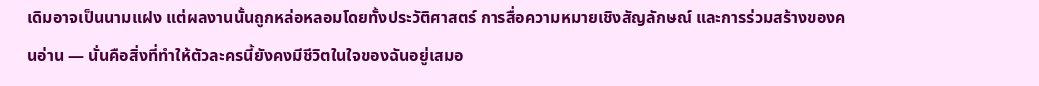เดิมอาจเป็นนามแฝง แต่ผลงานนั้นถูกหล่อหลอมโดยทั้งประวัติศาสตร์ การสื่อความหมายเชิงสัญลักษณ์ และการร่วมสร้างของคนอ่าน — นั่นคือสิ่งที่ทำให้ตัวละครนี้ยังคงมีชีวิตในใจของฉันอยู่เสมอ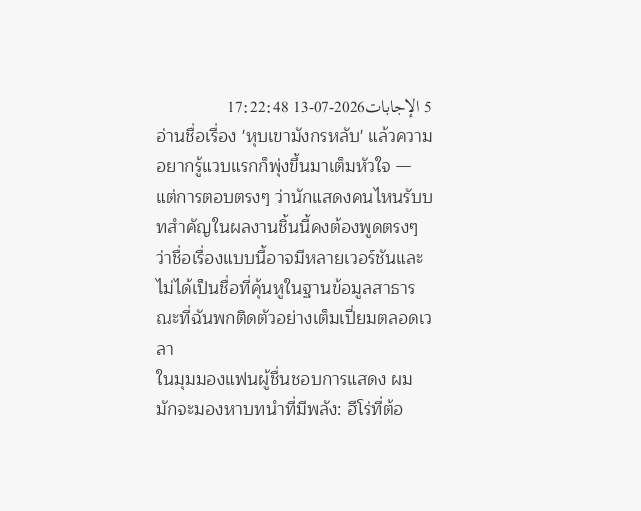5 الإجابات2026-07-13 17:22:48
อ่านชื่อเรื่อง 'หุบเขามังกรหลับ' แล้วความอยากรู้แวบแรกก็พุ่งขึ้นมาเต็มหัวใจ — แต่การตอบตรงๆ ว่านักแสดงคนไหนรับบทสำคัญในผลงานชิ้นนี้คงต้องพูดตรงๆ ว่าชื่อเรื่องแบบนี้อาจมีหลายเวอร์ชันและไม่ได้เป็นชื่อที่คุ้นหูในฐานข้อมูลสาธารณะที่ฉันพกติดตัวอย่างเต็มเปี่ยมตลอดเวลา
ในมุมมองแฟนผู้ชื่นชอบการแสดง ผมมักจะมองหาบทนำที่มีพลัง: ฮีโร่ที่ต้อ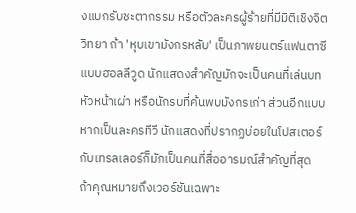งแบกรับชะตากรรม หรือตัวละครผู้ร้ายที่มีมิติเชิงจิตวิทยา ถ้า 'หุบเขามังกรหลับ' เป็นภาพยนตร์แฟนตาซีแบบฮอลลีวูด นักแสดงสำคัญมักจะเป็นคนที่เล่นบทหัวหน้าเผ่า หรือนักรบที่ค้นพบมังกรเก่า ส่วนอีกแบบ หากเป็นละครทีวี นักแสดงที่ปรากฏบ่อยในโปสเตอร์กับเทรลเลอร์ก็มักเป็นคนที่สื่ออารมณ์สำคัญที่สุด
ถ้าคุณหมายถึงเวอร์ชันเฉพาะ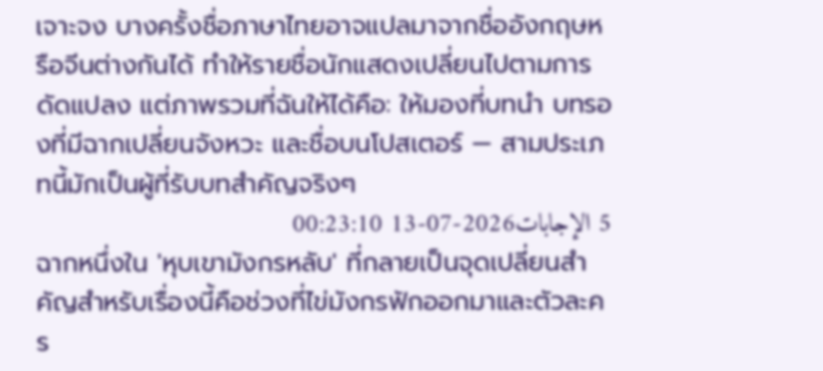เจาะจง บางครั้งชื่อภาษาไทยอาจแปลมาจากชื่ออังกฤษหรือจีนต่างกันได้ ทำให้รายชื่อนักแสดงเปลี่ยนไปตามการดัดแปลง แต่ภาพรวมที่ฉันให้ได้คือ: ให้มองที่บทนำ บทรองที่มีฉากเปลี่ยนจังหวะ และชื่อบนโปสเตอร์ — สามประเภทนี้มักเป็นผู้ที่รับบทสำคัญจริงๆ
5 الإجابات2026-07-13 00:23:10
ฉากหนึ่งใน 'หุบเขามังกรหลับ' ที่กลายเป็นจุดเปลี่ยนสำคัญสำหรับเรื่องนี้คือช่วงที่ไข่มังกรฟักออกมาและตัวละคร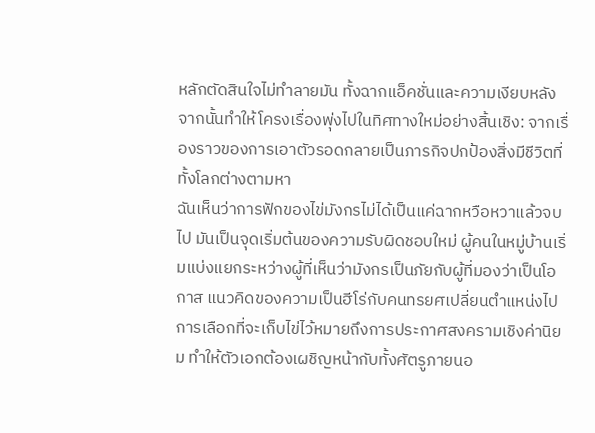หลักตัดสินใจไม่ทำลายมัน ทั้งฉากแอ็คชั่นและความเงียบหลังจากนั้นทำให้โครงเรื่องพุ่งไปในทิศทางใหม่อย่างสิ้นเชิง: จากเรื่องราวของการเอาตัวรอดกลายเป็นภารกิจปกป้องสิ่งมีชีวิตที่ทั้งโลกต่างตามหา
ฉันเห็นว่าการฟักของไข่มังกรไม่ได้เป็นแค่ฉากหวือหวาแล้วจบไป มันเป็นจุดเริ่มต้นของความรับผิดชอบใหม่ ผู้คนในหมู่บ้านเริ่มแบ่งแยกระหว่างผู้ที่เห็นว่ามังกรเป็นภัยกับผู้ที่มองว่าเป็นโอกาส แนวคิดของความเป็นฮีโร่กับคนทรยศเปลี่ยนตำแหน่งไป การเลือกที่จะเก็บไข่ไว้หมายถึงการประกาศสงครามเชิงค่านิยม ทำให้ตัวเอกต้องเผชิญหน้ากับทั้งศัตรูภายนอ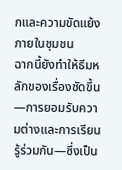กและความขัดแย้งภายในชุมชน
ฉากนี้ยังทำให้ธีมหลักของเรื่องชัดขึ้น—การยอมรับความต่างและการเรียนรู้ร่วมกัน—ซึ่งเป็น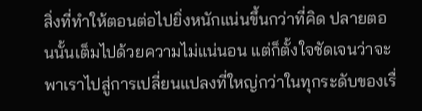สิ่งที่ทำให้ตอนต่อไปยิ่งหนักแน่นขึ้นกว่าที่คิด ปลายตอนนั้นเต็มไปด้วยความไม่แน่นอน แต่ก็ตั้งใจชัดเจนว่าจะพาเราไปสู่การเปลี่ยนแปลงที่ใหญ่กว่าในทุกระดับของเรื่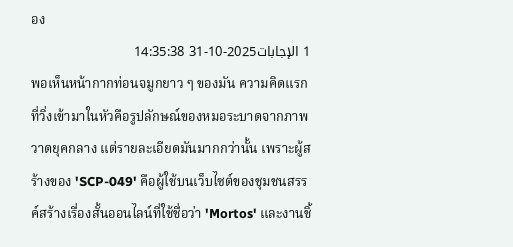อง
1 الإجابات2025-10-31 14:35:38
พอเห็นหน้ากากท่อนจมูกยาว ๆ ของมัน ความคิดแรกที่วิ่งเข้ามาในหัวคือรูปลักษณ์ของหมอระบาดจากภาพวาดยุคกลาง แต่รายละเอียดมันมากกว่านั้น เพราะผู้สร้างของ 'SCP-049' คือผู้ใช้บนเว็บไซต์ของชุมชนสรรค์สร้างเรื่องสั้นออนไลน์ที่ใช้ชื่อว่า 'Mortos' และงานชิ้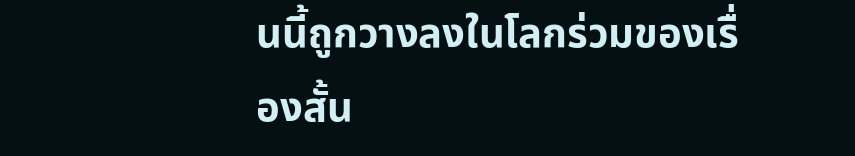นนี้ถูกวางลงในโลกร่วมของเรื่องสั้น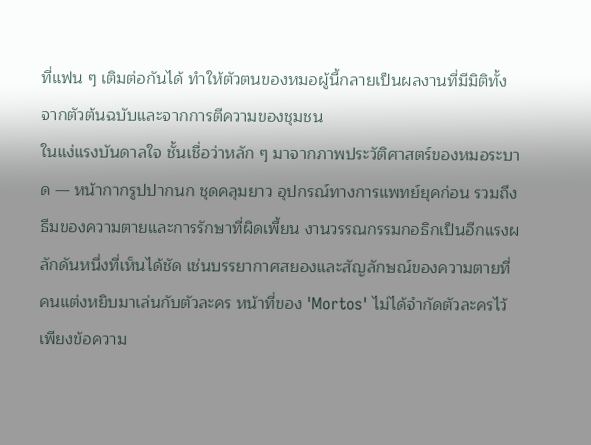ที่แฟน ๆ เติมต่อกันได้ ทำให้ตัวตนของหมอผู้นี้กลายเป็นผลงานที่มีมิติทั้งจากตัวต้นฉบับและจากการตีความของชุมชน
ในแง่แรงบันดาลใจ ชั้นเชื่อว่าหลัก ๆ มาจากภาพประวัติศาสตร์ของหมอระบาด — หน้ากากรูปปากนก ชุดคลุมยาว อุปกรณ์ทางการแพทย์ยุคก่อน รวมถึงธีมของความตายและการรักษาที่ผิดเพี้ยน งานวรรณกรรมกอธิกเป็นอีกแรงผลักดันหนึ่งที่เห็นได้ชัด เช่นบรรยากาศสยองและสัญลักษณ์ของความตายที่คนแต่งหยิบมาเล่นกับตัวละคร หน้าที่ของ 'Mortos' ไม่ได้จำกัดตัวละครไว้เพียงข้อความ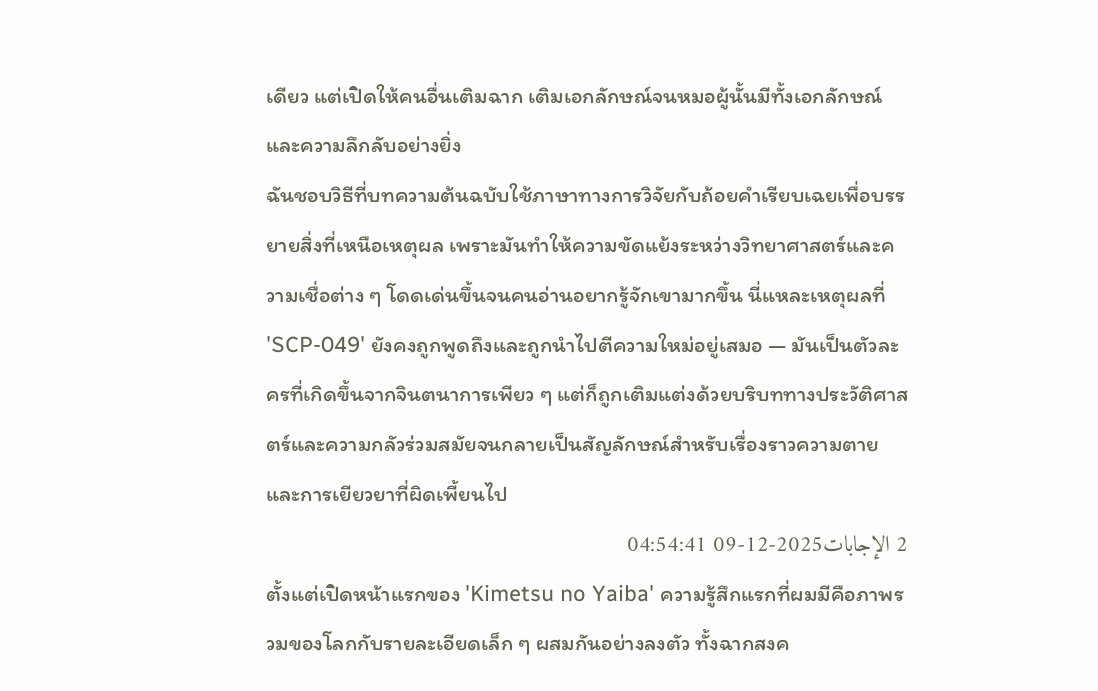เดียว แต่เปิดให้คนอื่นเติมฉาก เติมเอกลักษณ์จนหมอผู้นั้นมีทั้งเอกลักษณ์และความลึกลับอย่างยิ่ง
ฉันชอบวิธีที่บทความต้นฉบับใช้ภาษาทางการวิจัยกับถ้อยคำเรียบเฉยเพื่อบรรยายสิ่งที่เหนือเหตุผล เพราะมันทำให้ความขัดแย้งระหว่างวิทยาศาสตร์และความเชื่อต่าง ๆ โดดเด่นขึ้นจนคนอ่านอยากรู้จักเขามากขึ้น นี่แหละเหตุผลที่ 'SCP-049' ยังคงถูกพูดถึงและถูกนำไปตีความใหม่อยู่เสมอ — มันเป็นตัวละครที่เกิดขึ้นจากจินตนาการเพียว ๆ แต่ก็ถูกเติมแต่งด้วยบริบททางประวัติศาสตร์และความกลัวร่วมสมัยจนกลายเป็นสัญลักษณ์สำหรับเรื่องราวความตายและการเยียวยาที่ผิดเพี้ยนไป
2 الإجابات2025-12-09 04:54:41
ตั้งแต่เปิดหน้าแรกของ 'Kimetsu no Yaiba' ความรู้สึกแรกที่ผมมีคือภาพรวมของโลกกับรายละเอียดเล็ก ๆ ผสมกันอย่างลงตัว ทั้งฉากสงค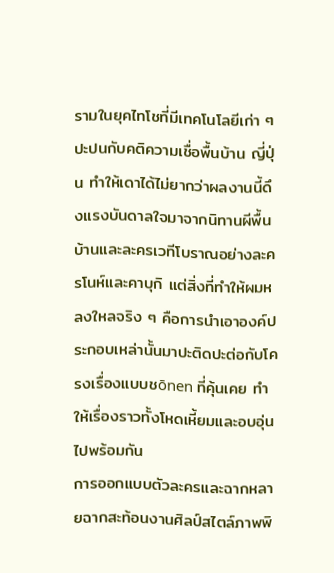รามในยุคไทโชที่มีเทคโนโลยีเก่า ๆ ปะปนกับคติความเชื่อพื้นบ้าน ญี่ปุ่น ทำให้เดาได้ไม่ยากว่าผลงานนี้ดึงแรงบันดาลใจมาจากนิทานผีพื้นบ้านและละครเวทีโบราณอย่างละครโนห์และคาบุกิ แต่สิ่งที่ทำให้ผมหลงใหลจริง ๆ คือการนำเอาองค์ประกอบเหล่านั้นมาปะติดปะต่อกับโครงเรื่องแบบชōnen ที่คุ้นเคย ทำให้เรื่องราวทั้งโหดเหี้ยมและอบอุ่นไปพร้อมกัน
การออกแบบตัวละครและฉากหลายฉากสะท้อนงานศิลป์สไตล์ภาพพิ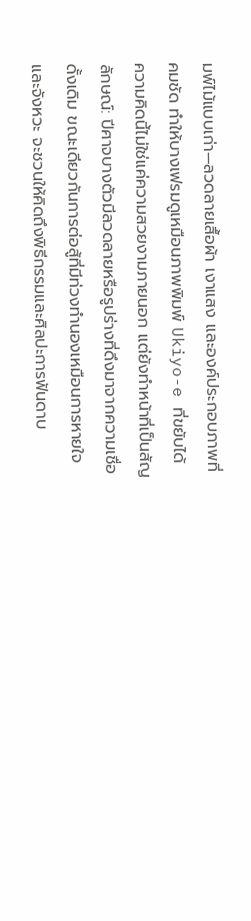มพ์ไม้แบบเก่า—ลวดลายเสื้อผ้า เงาแสง และองค์ประกอบภาพที่คมชัด ทำให้บางเฟรมดูเหมือนภาพพิมพ์ Ukiyo-e ที่ขยับได้ ความคิดนี้ไม่ใช่แค่ความสวยงามภายนอก แต่ยังทำหน้าที่เป็นสัญลักษณ์: ปีศาจบางตัวมีลวดลายหรือรูปร่างที่ดึงมาจากความเชื่อดั้งเดิม ขณะเดียวกันการต่อสู้ที่มีท่วงทำนองเหมือนการหายใจและจังหวะ จะชวนให้คิดถึงพิธีกรรมและศิลปะการฟันดาบ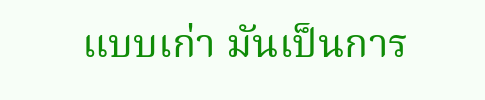แบบเก่า มันเป็นการ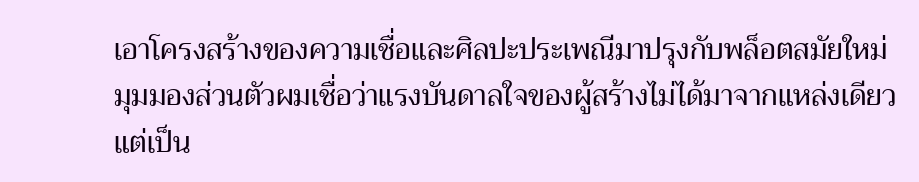เอาโครงสร้างของความเชื่อและศิลปะประเพณีมาปรุงกับพล็อตสมัยใหม่
มุมมองส่วนตัวผมเชื่อว่าแรงบันดาลใจของผู้สร้างไม่ได้มาจากแหล่งเดียว แต่เป็น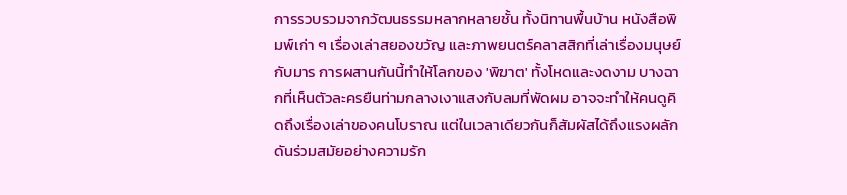การรวบรวมจากวัฒนธรรมหลากหลายชั้น ทั้งนิทานพื้นบ้าน หนังสือพิมพ์เก่า ๆ เรื่องเล่าสยองขวัญ และภาพยนตร์คลาสสิกที่เล่าเรื่องมนุษย์กับมาร การผสานกันนี้ทำให้โลกของ 'พิฆาต' ทั้งโหดและงดงาม บางฉากที่เห็นตัวละครยืนท่ามกลางเงาแสงกับลมที่พัดผม อาจจะทำให้คนดูคิดถึงเรื่องเล่าของคนโบราณ แต่ในเวลาเดียวกันก็สัมผัสได้ถึงแรงผลักดันร่วมสมัยอย่างความรัก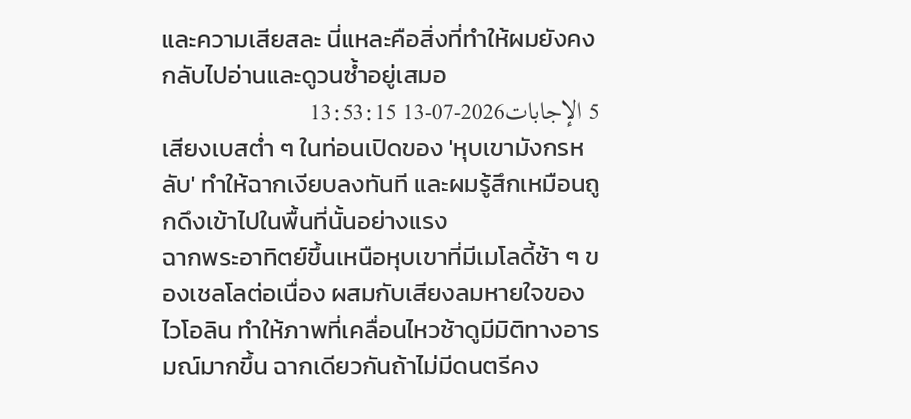และความเสียสละ นี่แหละคือสิ่งที่ทำให้ผมยังคงกลับไปอ่านและดูวนซ้ำอยู่เสมอ
5 الإجابات2026-07-13 13:53:15
เสียงเบสต่ำ ๆ ในท่อนเปิดของ 'หุบเขามังกรหลับ' ทำให้ฉากเงียบลงทันที และผมรู้สึกเหมือนถูกดึงเข้าไปในพื้นที่นั้นอย่างแรง
ฉากพระอาทิตย์ขึ้นเหนือหุบเขาที่มีเมโลดี้ช้า ๆ ของเชลโลต่อเนื่อง ผสมกับเสียงลมหายใจของไวโอลิน ทำให้ภาพที่เคลื่อนไหวช้าดูมีมิติทางอารมณ์มากขึ้น ฉากเดียวกันถ้าไม่มีดนตรีคง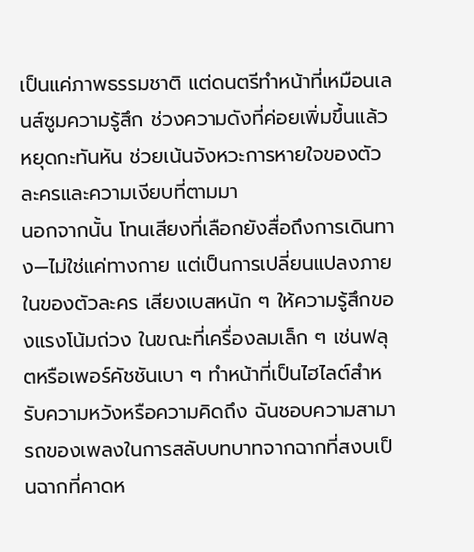เป็นแค่ภาพธรรมชาติ แต่ดนตรีทำหน้าที่เหมือนเลนส์ซูมความรู้สึก ช่วงความดังที่ค่อยเพิ่มขึ้นแล้วหยุดกะทันหัน ช่วยเน้นจังหวะการหายใจของตัวละครและความเงียบที่ตามมา
นอกจากนั้น โทนเสียงที่เลือกยังสื่อถึงการเดินทาง—ไม่ใช่แค่ทางกาย แต่เป็นการเปลี่ยนแปลงภายในของตัวละคร เสียงเบสหนัก ๆ ให้ความรู้สึกของแรงโน้มถ่วง ในขณะที่เครื่องลมเล็ก ๆ เช่นฟลุตหรือเพอร์คัชชันเบา ๆ ทำหน้าที่เป็นไฮไลต์สำหรับความหวังหรือความคิดถึง ฉันชอบความสามารถของเพลงในการสลับบทบาทจากฉากที่สงบเป็นฉากที่คาดห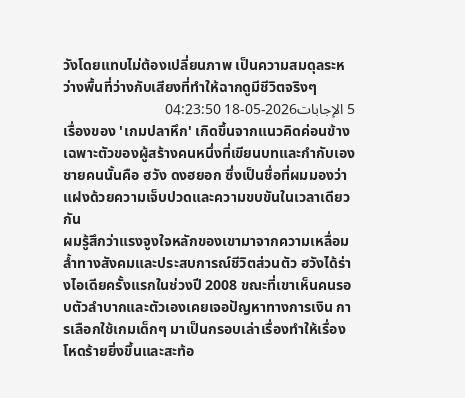วังโดยแทบไม่ต้องเปลี่ยนภาพ เป็นความสมดุลระหว่างพื้นที่ว่างกับเสียงที่ทำให้ฉากดูมีชีวิตจริงๆ
5 الإجابات2026-05-18 04:23:50
เรื่องของ 'เกมปลาหึก' เกิดขึ้นจากแนวคิดค่อนข้างเฉพาะตัวของผู้สร้างคนหนึ่งที่เขียนบทและกำกับเอง ชายคนนั้นคือ ฮวัง ดงฮยอก ซึ่งเป็นชื่อที่ผมมองว่าแฝงด้วยความเจ็บปวดและความขบขันในเวลาเดียวกัน
ผมรู้สึกว่าแรงจูงใจหลักของเขามาจากความเหลื่อมล้ำทางสังคมและประสบการณ์ชีวิตส่วนตัว ฮวังได้ร่างไอเดียครั้งแรกในช่วงปี 2008 ขณะที่เขาเห็นคนรอบตัวลำบากและตัวเองเคยเจอปัญหาทางการเงิน การเลือกใช้เกมเด็กๆ มาเป็นกรอบเล่าเรื่องทำให้เรื่องโหดร้ายยิ่งขึ้นและสะท้อ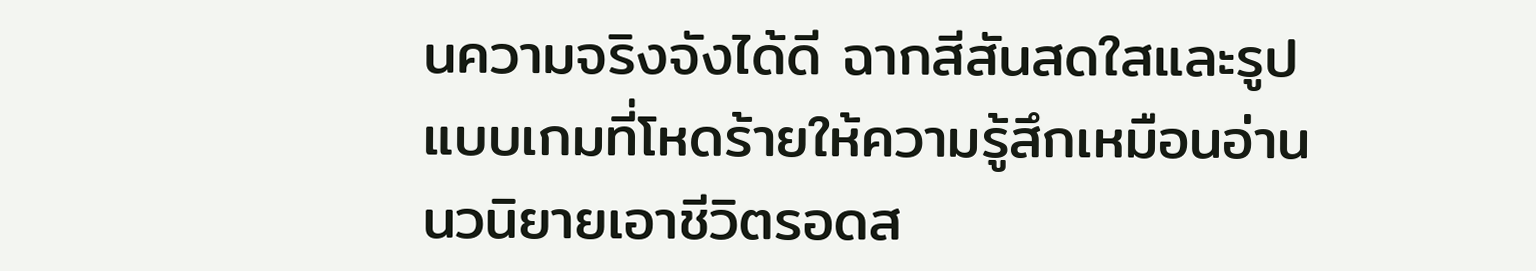นความจริงจังได้ดี ฉากสีสันสดใสและรูปแบบเกมที่โหดร้ายให้ความรู้สึกเหมือนอ่านนวนิยายเอาชีวิตรอดส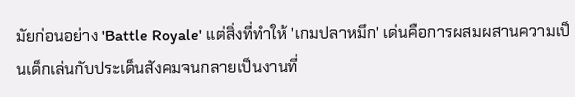มัยก่อนอย่าง 'Battle Royale' แต่สิ่งที่ทำให้ 'เกมปลาหมึก' เด่นคือการผสมผสานความเป็นเด็กเล่นกับประเด็นสังคมจนกลายเป็นงานที่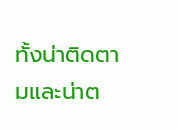ทั้งน่าติดตามและน่าต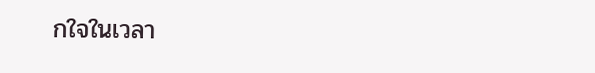กใจในเวลา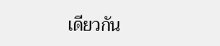เดียวกัน